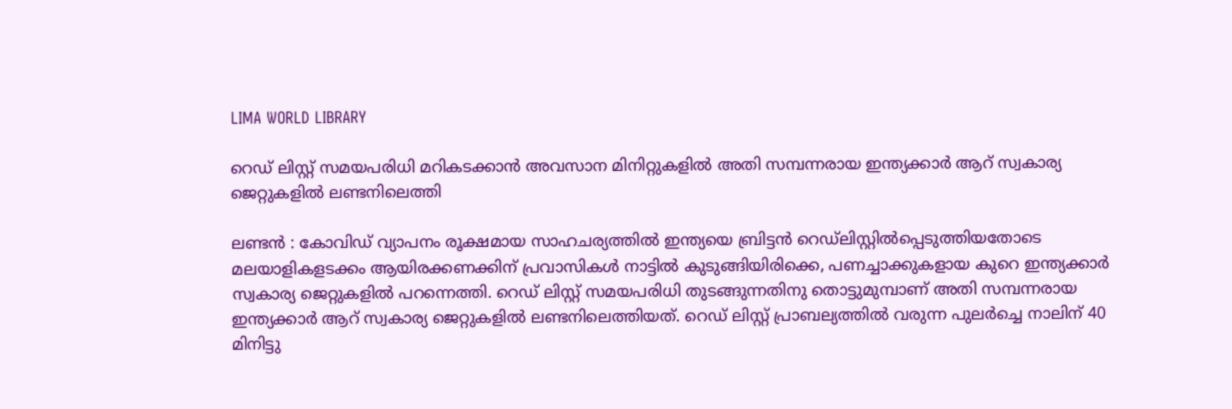LIMA WORLD LIBRARY

റെഡ് ലിസ്റ്റ് സമയപരിധി മറികടക്കാന്‍ അവസാന മിനിറ്റുകളില്‍ അതി സമ്പന്നരായ ഇന്ത്യക്കാര്‍ ആറ് സ്വകാര്യ ജെറ്റുകളില്‍ ലണ്ടനിലെത്തി

ലണ്ടന്‍ : കോവിഡ് വ്യാപനം രൂക്ഷമായ സാഹചര്യത്തില്‍ ഇന്ത്യയെ ബ്രിട്ടന്‍ റെഡ്‌ലിസ്റ്റില്‍പ്പെടുത്തിയതോടെ മലയാളികളടക്കം ആയിരക്കണക്കിന് പ്രവാസികള്‍ നാട്ടില്‍ കുടുങ്ങിയിരിക്കെ, പണച്ചാക്കുകളായ കുറെ ഇന്ത്യക്കാര്‍ സ്വകാര്യ ജെറ്റുകളില്‍ പറന്നെത്തി. റെഡ് ലിസ്റ്റ് സമയപരിധി തുടങ്ങുന്നതിനു തൊട്ടുമുമ്പാണ് അതി സമ്പന്നരായ ഇന്ത്യക്കാര്‍ ആറ് സ്വകാര്യ ജെറ്റുകളില്‍ ലണ്ടനിലെത്തിയത്. റെഡ് ലിസ്റ്റ് പ്രാബല്യത്തില്‍ വരുന്ന പുലര്‍ച്ചെ നാലിന് 40 മിനിട്ടു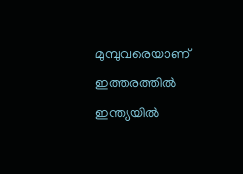മുമ്പുവരെയാണ് ഇത്തരത്തില്‍ ഇന്ത്യയില്‍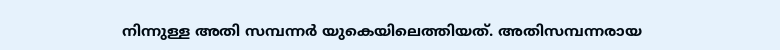നിന്നുള്ള അതി സമ്പന്നര്‍ യുകെയിലെത്തിയത്. അതിസമ്പന്നരായ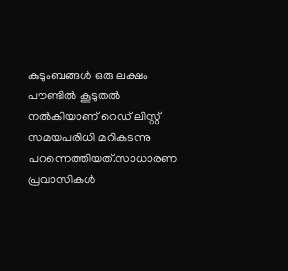കുടുംബങ്ങള്‍ ഒരു ലക്ഷം പൗണ്ടില്‍ കൂടുതല്‍ നല്‍കിയാണ് റെഡ് ലിസ്റ്റ് സമയപരിധി മറികടന്നു പറന്നെത്തിയത്.സാധാരണ പ്രവാസികള്‍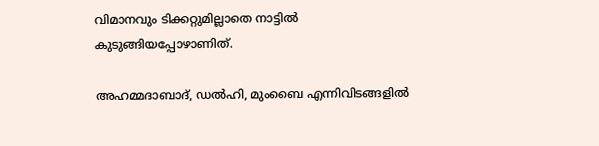വിമാനവും ടിക്കറ്റുമില്ലാതെ നാട്ടില്‍ കുടുങ്ങിയപ്പോഴാണിത്.

അഹമ്മദാബാദ്, ഡല്‍ഹി, മുംബൈ എന്നിവിടങ്ങളില്‍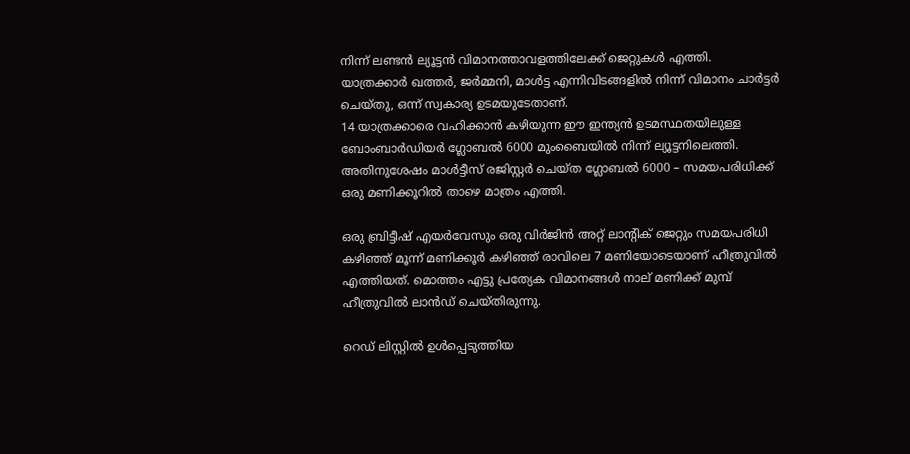നിന്ന് ലണ്ടന്‍ ല്യൂട്ടന്‍ വിമാനത്താവളത്തിലേക്ക് ജെറ്റുകള്‍ എത്തി. യാത്രക്കാര്‍ ഖത്തര്‍, ജര്‍മ്മനി, മാള്‍ട്ട എന്നിവിടങ്ങളില്‍ നിന്ന് വിമാനം ചാര്‍ട്ടര്‍ ചെയ്തു, ഒന്ന് സ്വകാര്യ ഉടമയുടേതാണ്.
14 യാത്രക്കാരെ വഹിക്കാന്‍ കഴിയുന്ന ഈ ഇന്ത്യന്‍ ഉടമസ്ഥതയിലുള്ള ബോംബാര്‍ഡിയര്‍ ഗ്ലോബല്‍ 6000 മുംബൈയില്‍ നിന്ന് ല്യൂട്ടനിലെത്തി. അതിനുശേഷം മാള്‍ട്ടീസ് രജിസ്റ്റര്‍ ചെയ്ത ഗ്ലോബല്‍ 6000 – സമയപരിധിക്ക് ഒരു മണിക്കൂറില്‍ താഴെ മാത്രം എത്തി.

ഒരു ബ്രിട്ടീഷ് എയര്‍വേസും ഒരു വിര്‍ജിന്‍ അറ്റ് ലാന്റിക് ജെറ്റും സമയപരിധി കഴിഞ്ഞ് മൂന്ന് മണിക്കൂര്‍ കഴിഞ്ഞ് രാവിലെ 7 മണിയോടെയാണ് ഹീത്രുവില്‍ എത്തിയത്. മൊത്തം എട്ടു പ്രത്യേക വിമാനങ്ങള്‍ നാല് മണിക്ക് മുമ്പ് ഹീത്രുവില്‍ ലാന്‍ഡ് ചെയ്തിരുന്നു.

റെഡ് ലിസ്റ്റില്‍ ഉള്‍പ്പെടുത്തിയ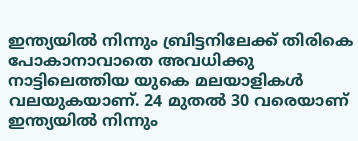ഇന്ത്യയില്‍ നിന്നും ബ്രിട്ടനിലേക്ക് തിരികെ പോകാനാവാതെ അവധിക്കു നാട്ടിലെത്തിയ യുകെ മലയാളികള്‍ വലയുകയാണ്. 24 മുതല്‍ 30 വരെയാണ് ഇന്ത്യയില്‍ നിന്നും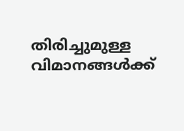തിരിച്ചുമുള്ള വിമാനങ്ങള്‍ക്ക്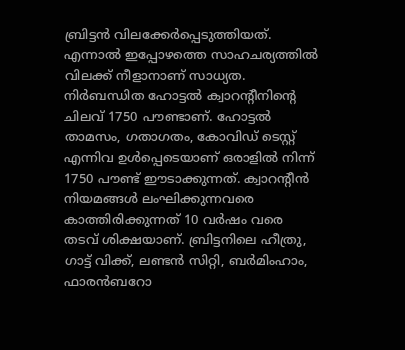ബ്രിട്ടന്‍ വിലക്കേര്‍പ്പെടുത്തിയത്. എന്നാല്‍ ഇപ്പോഴത്തെ സാഹചര്യത്തില്‍ വിലക്ക് നീളാനാണ് സാധ്യത.
നിര്‍ബന്ധിത ഹോട്ടല്‍ ക്വാറന്റീനിന്റെ ചിലവ് 1750 പൗണ്ടാണ്. ഹോട്ടല്‍ താമസം, ഗതാഗതം, കോവിഡ് ടെസ്റ്റ് എന്നിവ ഉള്‍പ്പെടെയാണ് ഒരാളില്‍ നിന്ന് 1750 പൗണ്ട് ഈടാക്കുന്നത്. ക്വാറന്റീന്‍ നിയമങ്ങള്‍ ലംഘിക്കുന്നവരെ കാത്തിരിക്കുന്നത് 10 വര്‍ഷം വരെ തടവ് ശിക്ഷയാണ്. ബ്രിട്ടനിലെ ഹീത്രു, ഗാട്ട് വിക്ക്, ലണ്ടന്‍ സിറ്റി, ബര്‍മിംഹാം, ഫാരന്‍ബറോ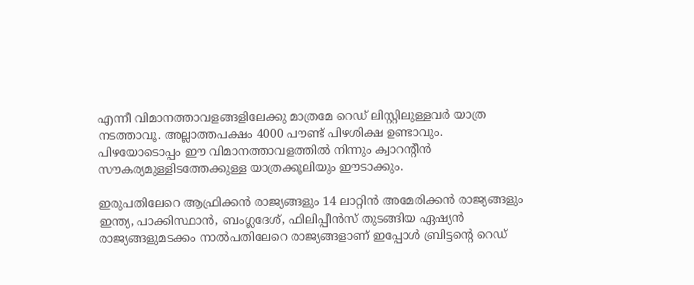എന്നീ വിമാനത്താവളങ്ങളിലേക്കു മാത്രമേ റെഡ് ലിസ്റ്റിലുള്ളവര്‍ യാത്ര നടത്താവൂ. അല്ലാത്തപക്ഷം 4000 പൗണ്ട് പിഴശിക്ഷ ഉണ്ടാവും. പിഴയോടൊപ്പം ഈ വിമാനത്താവളത്തില്‍ നിന്നും ക്വാറന്റീന്‍ സൗകര്യമുള്ളിടത്തേക്കുള്ള യാത്രക്കൂലിയും ഈടാക്കും.

ഇരുപതിലേറെ ആഫ്രിക്കന്‍ രാജ്യങ്ങളും 14 ലാറ്റിന്‍ അമേരിക്കന്‍ രാജ്യങ്ങളും ഇന്ത്യ, പാക്കിസ്ഥാന്‍, ബംഗ്ലദേശ്, ഫിലിപ്പീന്‍സ് തുടങ്ങിയ ഏഷ്യന്‍ രാജ്യങ്ങളുമടക്കം നാല്‍പതിലേറെ രാജ്യങ്ങളാണ് ഇപ്പോള്‍ ബ്രിട്ടന്റെ റെഡ്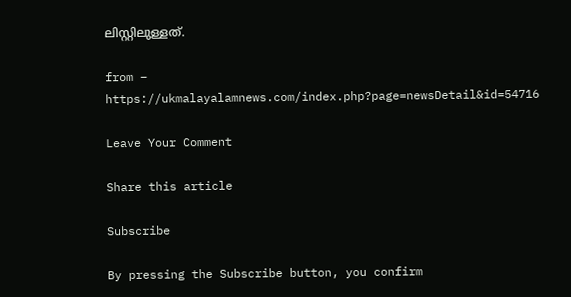ലിസ്റ്റിലുള്ളത്.

from – https://ukmalayalamnews.com/index.php?page=newsDetail&id=54716

Leave Your Comment

Share this article

Subscribe

By pressing the Subscribe button, you confirm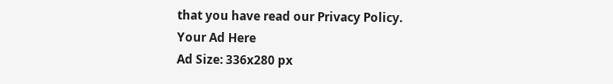that you have read our Privacy Policy.
Your Ad Here
Ad Size: 336x280 px